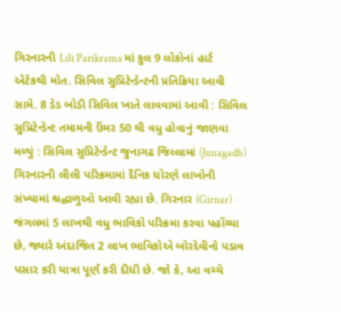ગિરનારની Lili Parikrama માં કુલ 9 લોકોનાં હાર્ટ એટેકથી મોત. સિવિલ સુપ્રિટેન્ડેન્ટની પ્રતિક્રિયા આવી સામે. 8 ડેડ બોડી સિવિલ ખાતે લાવવામાં આવી : સિવિલ સુપ્રિટેન્ડેન્ટ તમામની ઉંમર 50 થી વધુ હોવાનું જાણવા મળ્યું : સિવિલ સુપ્રિટેન્ડેન્ટ જુનાગઢ જિલ્લામાં (Junagadh) ગિરનારની લીલી પરિક્રમામાં દૈનિક ધોરણે લાખોની સંખ્યામાં શ્રદ્ધાળુઓ આવી રહ્યા છે. ગિરનાર (Girnar) જંગલમાં 5 લાખથી વધુ ભાવિકો પરિક્રમા કરવા પહોંચ્યા છે, જ્યારે અંદાજિત 2 લાખ ભાવિકોએ બોરદેવીનો પડાવ પસાર કરી યાત્રા પૂર્ણ કરી દીધી છે. જો કે, આ વચ્ચે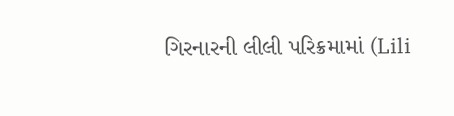ગિરનારની લીલી પરિક્રમામાં (Lili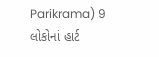Parikrama) 9 લોકોનાં હાર્ટ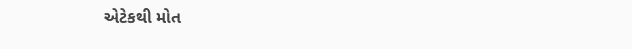એટેકથી મોત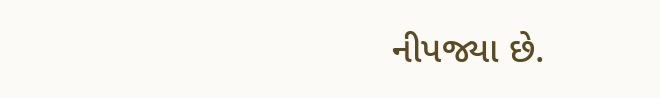નીપજ્યા છે.